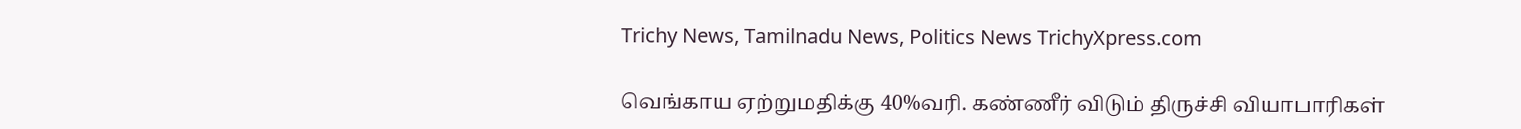Trichy News, Tamilnadu News, Politics News TrichyXpress.com

வெங்காய ஏற்றுமதிக்கு 40%வரி. கண்ணீர் விடும் திருச்சி வியாபாரிகள்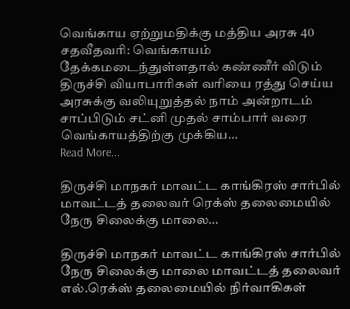வெங்காய ஏற்றுமதிக்கு மத்திய அரசு 40 சதவீதவரி: வெங்காயம் தேக்கமடைந்துள்ளதால் கண்ணீர் விடும் திருச்சி வியாபாரிகள் வரியை ரத்து செய்ய அரசுக்கு வலியுறுத்தல் நாம் அன்றாடம் சாப்பிடும் சட்னி முதல் சாம்பார் வரை வெங்காயத்திற்கு முக்கிய…
Read More...

திருச்சி மாநகர் மாவட்ட காங்கிரஸ் சார்பில் மாவட்டத் தலைவர் ரெக்ஸ் தலைமையில் நேரு சிலைக்கு மாலை…

திருச்சி மாநகர் மாவட்ட காங்கிரஸ் சார்பில் நேரு சிலைக்கு மாலை மாவட்டத் தலைவர் எல்.ரெக்ஸ் தலைமையில் நிர்வாகிகள்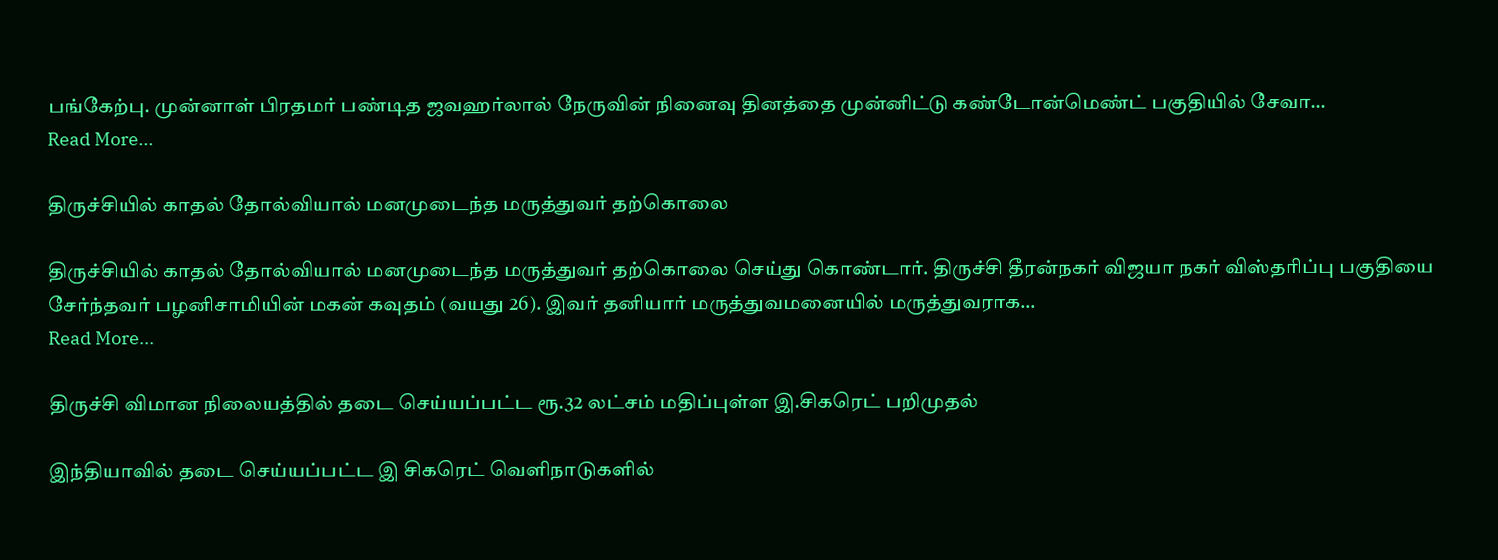பங்கேற்பு. முன்னாள் பிரதமர் பண்டித ஜவஹர்லால் நேருவின் நினைவு தினத்தை முன்னிட்டு கண்டோன்மெண்ட் பகுதியில் சேவா…
Read More...

திருச்சியில் காதல் தோல்வியால் மனமுடைந்த மருத்துவர் தற்கொலை

திருச்சியில் காதல் தோல்வியால் மனமுடைந்த மருத்துவர் தற்கொலை செய்து கொண்டார். திருச்சி தீரன்நகர் விஜயா நகர் விஸ்தரிப்பு பகுதியை சேர்ந்தவர் பழனிசாமியின் மகன் கவுதம் (வயது 26). இவர் தனியார் மருத்துவமனையில் மருத்துவராக…
Read More...

திருச்சி விமான நிலையத்தில் தடை செய்யப்பட்ட ரூ.32 லட்சம் மதிப்புள்ள இ.சிகரெட் பறிமுதல்

இந்தியாவில் தடை செய்யப்பட்ட இ சிகரெட் வெளிநாடுகளில்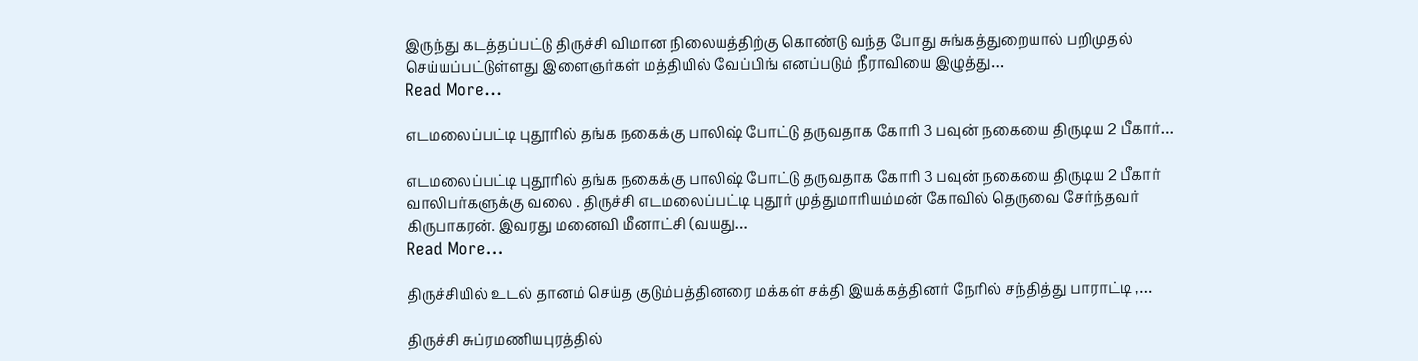இருந்து கடத்தப்பட்டு திருச்சி விமான நிலையத்திற்கு கொண்டு வந்த போது சுங்கத்துறையால் பறிமுதல் செய்யப்பட்டுள்ளது இளைஞர்கள் மத்தியில் வேப்பிங் எனப்படும் நீராவியை இழுத்து…
Read More...

எடமலைப்பட்டி புதூரில் தங்க நகைக்கு பாலிஷ் போட்டு தருவதாக கோரி 3 பவுன் நகையை திருடிய 2 பீகார்…

எடமலைப்பட்டி புதூரில் தங்க நகைக்கு பாலிஷ் போட்டு தருவதாக கோரி 3 பவுன் நகையை திருடிய 2 பீகார் வாலிபர்களுக்கு வலை . திருச்சி எடமலைப்பட்டி புதூர் முத்துமாரியம்மன் கோவில் தெருவை சேர்ந்தவர் கிருபாகரன். இவரது மனைவி மீனாட்சி (வயது…
Read More...

திருச்சியில் உடல் தானம் செய்த குடும்பத்தினரை மக்கள் சக்தி இயக்கத்தினர் நேரில் சந்தித்து பாராட்டி ,…

திருச்சி சுப்ரமணியபுரத்தில்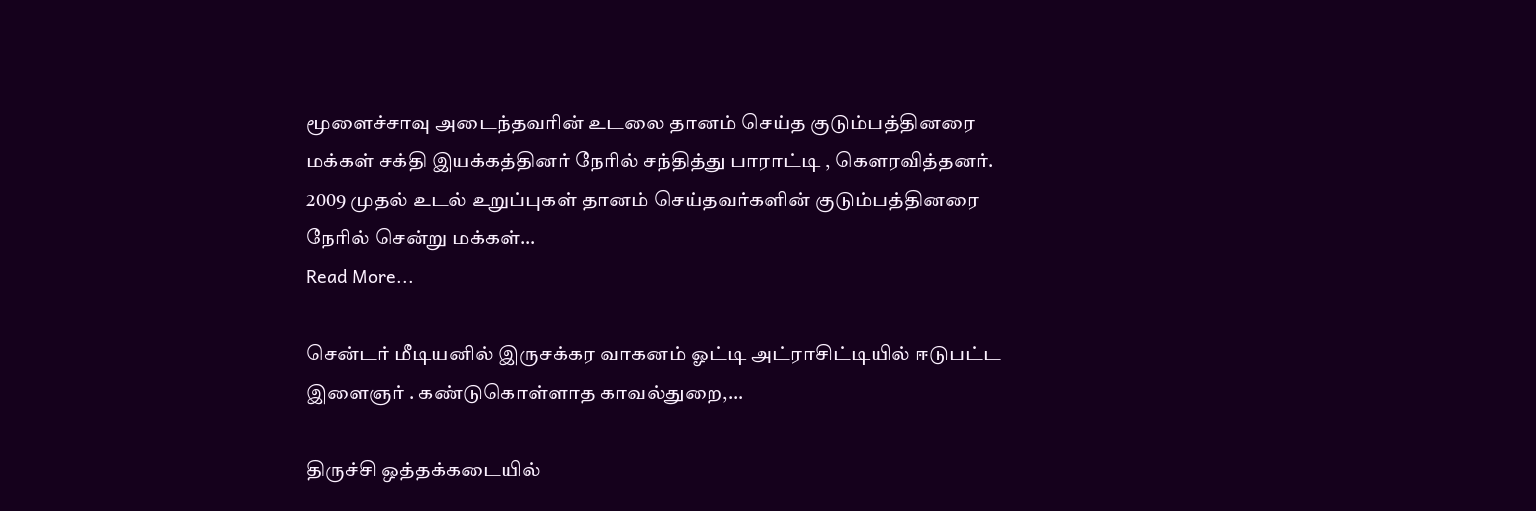மூளைச்சாவு அடைந்தவரின் உடலை தானம் செய்த குடும்பத்தினரை மக்கள் சக்தி இயக்கத்தினர் நேரில் சந்தித்து பாராட்டி , கௌரவித்தனர். 2009 முதல் உடல் உறுப்புகள் தானம் செய்தவர்களின் குடும்பத்தினரை நேரில் சென்று மக்கள்…
Read More...

சென்டர் மீடியனில் இருசக்கர வாகனம் ஓட்டி அட்ராசிட்டியில் ஈடுபட்ட இளைஞர் . கண்டுகொள்ளாத காவல்துறை,…

திருச்சி ஒத்தக்கடையில்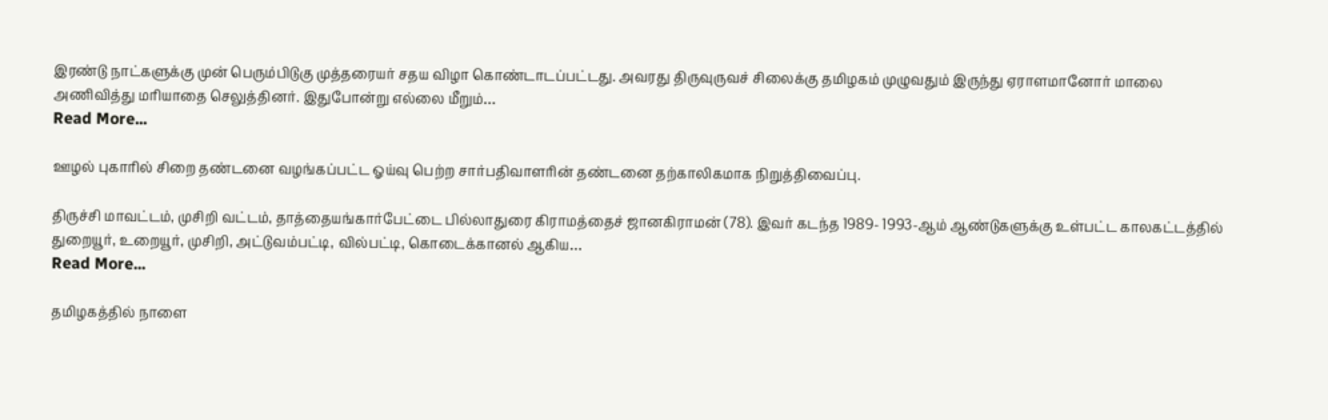இரண்டு நாட்களுக்கு முன் பெரும்பிடுகு முத்தரையர் சதய விழா கொண்டாடப்பட்டது. அவரது திருவுருவச் சிலைக்கு தமிழகம் முழுவதும் இருந்து ஏராளமானோர் மாலை அணிவித்து மரியாதை செலுத்தினர். இதுபோன்று எல்லை மீறும்…
Read More...

ஊழல் புகாரில் சிறை தண்டனை வழங்கப்பட்ட ஓய்வு பெற்ற சார்பதிவாளரின் தண்டனை தற்காலிகமாக நிறுத்திவைப்பு.

திருச்சி மாவட்டம், முசிறி வட்டம், தாத்தையங்கார்பேட்டை பில்லாதுரை கிராமத்தைச் ஜானகிராமன் (78). இவர் கடந்த 1989- 1993-ஆம் ஆண்டுகளுக்கு உள்பட்ட காலகட்டத்தில் துறையூர், உறையூர், முசிறி, அட்டுவம்பட்டி, வில்பட்டி, கொடைக்கானல் ஆகிய…
Read More...

தமிழகத்தில் நாளை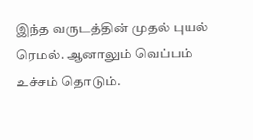இந்த வருடத்தின் முதல் புயல் ரெமல். ஆனாலும் வெப்பம் உச்சம் தொடும்.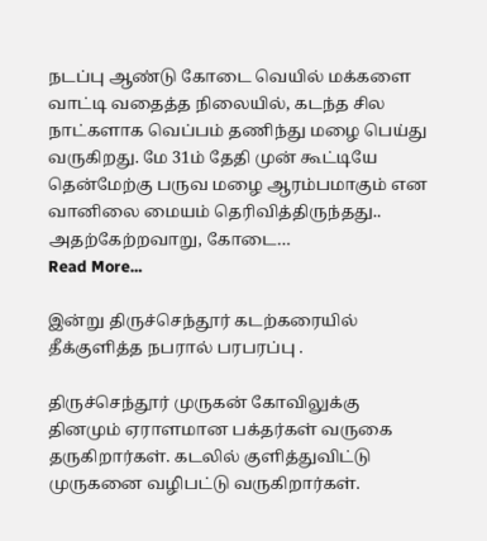நடப்பு ஆண்டு கோடை வெயில் மக்களை வாட்டி வதைத்த நிலையில், கடந்த சில நாட்களாக வெப்பம் தணிந்து மழை பெய்து வருகிறது. மே 31ம் தேதி முன் கூட்டியே தென்மேற்கு பருவ மழை ஆரம்பமாகும் என வானிலை மையம் தெரிவித்திருந்தது.. அதற்கேற்றவாறு, கோடை…
Read More...

இன்று திருச்செந்தூர் கடற்கரையில் தீக்குளித்த நபரால் பரபரப்பு .

திருச்செந்தூர் முருகன் கோவிலுக்கு தினமும் ஏராளமான பக்தர்கள் வருகை தருகிறார்கள். கடலில் குளித்துவிட்டு முருகனை வழிபட்டு வருகிறார்கள்.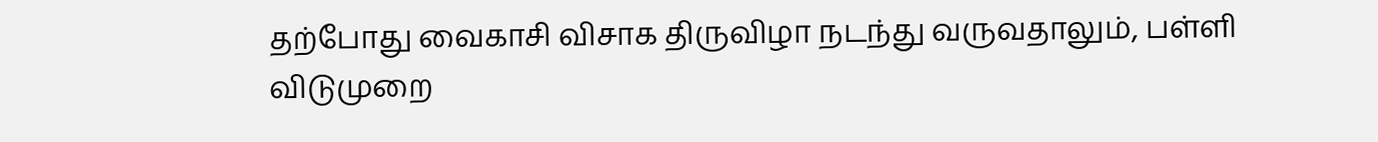தற்போது வைகாசி விசாக திருவிழா நடந்து வருவதாலும், பள்ளி விடுமுறை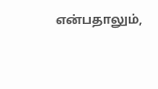என்பதாலும்,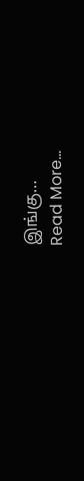இங்கு…
Read More...